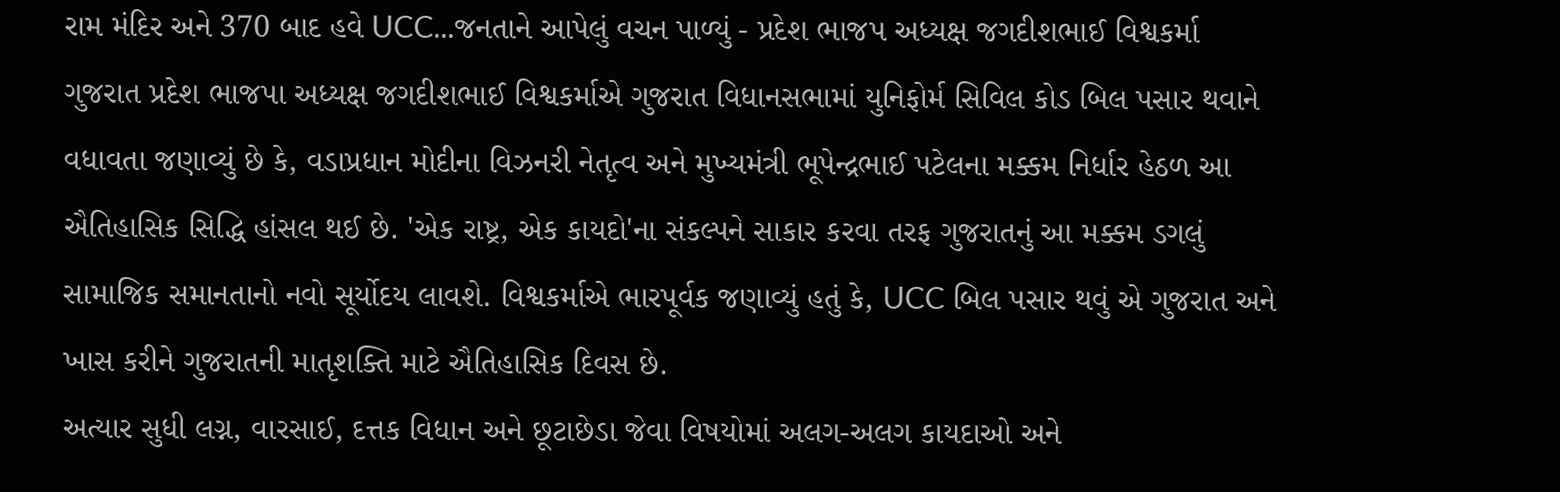રામ મંદિર અને 370 બાદ હવે UCC...જનતાને આપેલું વચન પાળ્યું - પ્રદેશ ભાજપ અધ્યક્ષ જગદીશભાઈ વિશ્વકર્મા
ગુજરાત પ્રદેશ ભાજપા અધ્યક્ષ જગદીશભાઈ વિશ્વકર્માએ ગુજરાત વિધાનસભામાં યુનિફોર્મ સિવિલ કોડ બિલ પસાર થવાને વધાવતા જણાવ્યું છે કે, વડાપ્રધાન મોદીના વિઝનરી નેતૃત્વ અને મુખ્યમંત્રી ભૂપેન્દ્રભાઈ પટેલના મક્કમ નિર્ધાર હેઠળ આ ઐતિહાસિક સિદ્ધિ હાંસલ થઈ છે. 'એક રાષ્ટ્ર, એક કાયદો'ના સંકલ્પને સાકાર કરવા તરફ ગુજરાતનું આ મક્કમ ડગલું સામાજિક સમાનતાનો નવો સૂર્યોદય લાવશે. વિશ્વકર્માએ ભારપૂર્વક જણાવ્યું હતું કે, UCC બિલ પસાર થવું એ ગુજરાત અને ખાસ કરીને ગુજરાતની માતૃશક્તિ માટે ઐતિહાસિક દિવસ છે.
અત્યાર સુધી લગ્ન, વારસાઈ, દત્તક વિધાન અને છૂટાછેડા જેવા વિષયોમાં અલગ-અલગ કાયદાઓ અને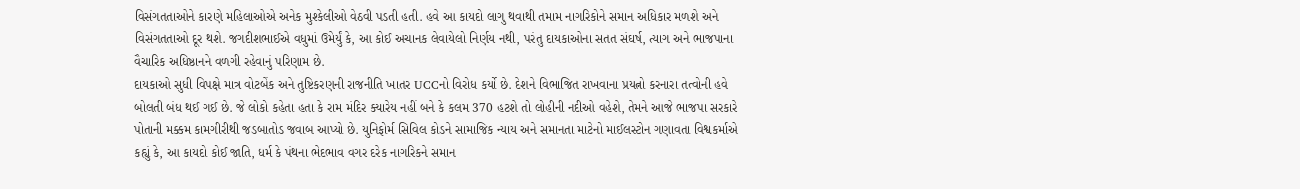વિસંગતતાઓને કારણે મહિલાઓએ અનેક મુશ્કેલીઓ વેઠવી પડતી હતી. હવે આ કાયદો લાગુ થવાથી તમામ નાગરિકોને સમાન અધિકાર મળશે અને વિસંગતતાઓ દૂર થશે. જગદીશભાઈએ વધુમાં ઉમેર્યું કે, આ કોઈ અચાનક લેવાયેલો નિર્ણય નથી, પરંતુ દાયકાઓના સતત સંઘર્ષ, ત્યાગ અને ભાજપાના વૈચારિક અધિષ્ઠાનને વળગી રહેવાનું પરિણામ છે.
દાયકાઓ સુધી વિપક્ષે માત્ર વોટબેંક અને તુષ્ટિકરણની રાજનીતિ ખાતર UCCનો વિરોધ કર્યો છે. દેશને વિભાજિત રાખવાના પ્રયત્નો કરનારા તત્વોની હવે બોલતી બંધ થઈ ગઈ છે. જે લોકો કહેતા હતા કે રામ મંદિર ક્યારેય નહીં બને કે કલમ 370 હટશે તો લોહીની નદીઓ વહેશે, તેમને આજે ભાજપા સરકારે પોતાની મક્કમ કામગીરીથી જડબાતોડ જવાબ આપ્યો છે. યુનિફોર્મ સિવિલ કોડને સામાજિક ન્યાય અને સમાનતા માટેનો માઈલસ્ટોન ગણાવતા વિશ્વકર્માએ કહ્યું કે, આ કાયદો કોઈ જાતિ, ધર્મ કે પંથના ભેદભાવ વગર દરેક નાગરિકને સમાન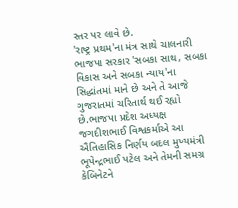સ્તર પર લાવે છે.
'રાષ્ટ્ર પ્રથમ'ના મંત્ર સાથે ચાલનારી ભાજપા સરકાર 'સબકા સાથ, સબકા વિકાસ અને સબકા ન્યાય'ના સિદ્ધાંતમાં માને છે અને તે આજે ગુજરાતમાં ચરિતાર્થ થઈ રહ્યો છે.ભાજપા પ્રદેશ અધ્યક્ષ જગદીશભાઈ વિશ્વકર્માએ આ ઐતિહાસિક નિર્ણય બદલ મુખ્યમંત્રી ભૂપેન્દ્રભાઈ પટેલ અને તેમની સમગ્ર કેબિનેટને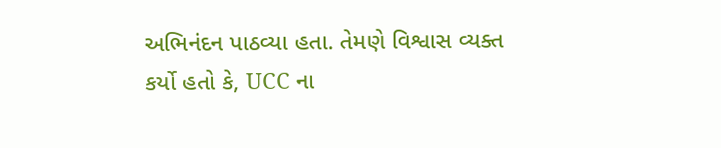અભિનંદન પાઠવ્યા હતા. તેમણે વિશ્વાસ વ્યક્ત કર્યો હતો કે, UCC ના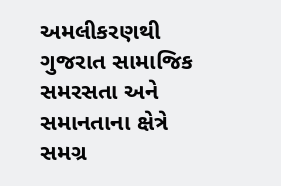અમલીકરણથી ગુજરાત સામાજિક સમરસતા અને સમાનતાના ક્ષેત્રે સમગ્ર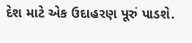દેશ માટે એક ઉદાહરણ પૂરું પાડશે.